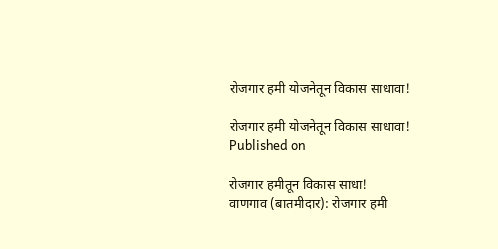रोजगार हमी योजनेतून विकास साधावा!

रोजगार हमी योजनेतून विकास साधावा!
Published on

रोजगार हमीतून विकास साधा!
वाणगाव (बातमीदार): रोजगार हमी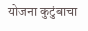योजना कुटुंबाचा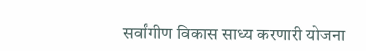सर्वांगीण विकास साध्य करणारी योजना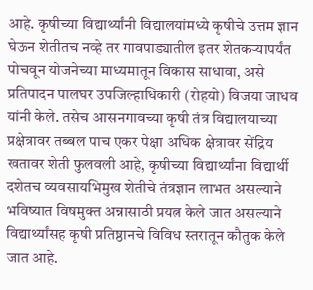आहे. कृषीच्या विद्यार्थ्यांनी विद्यालयांमध्ये कृषीचे उत्तम ज्ञान घेऊन शेतीतच नव्हे तर गावपाड्यातील इतर शेतकऱ्यापर्यंत पोचवून योजनेच्या माध्यमातून विकास साधावा, असे प्रतिपादन पालघर उपजिल्हाधिकारी (रोहयो) विजया जाधव यांनी केले. तसेच आसनगावच्या कृषी तंत्र विद्यालयाच्या प्रक्षेत्रावर तब्बल पाच एकर पेक्षा अधिक क्षेत्रावर सेंद्रिय खतावर शेती फुलवली आहे, कृषीच्या विद्यार्थ्यांना विद्यार्थी दशेतच व्यवसायभिमुख शेतीचे तंत्रज्ञान लाभत असल्याने भविष्यात विषमुक्त अन्नासाठी प्रयत्न केले जात असल्याने विद्यार्थ्यांसह कृषी प्रतिष्ठानचे विविध स्तरातून कौतुक केले जात आहे.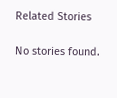Related Stories

No stories found.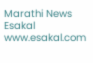Marathi News Esakal
www.esakal.com